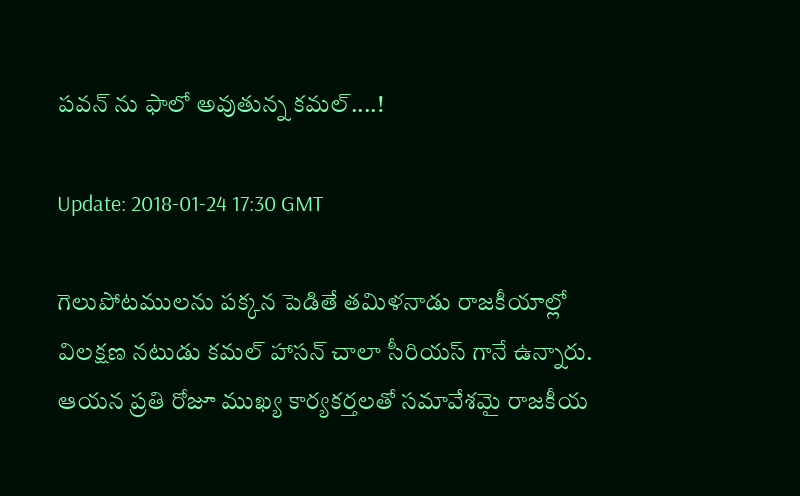పవన్ ను ఫాలో అవుతున్న కమల్....!

Update: 2018-01-24 17:30 GMT

గెలుపోటములను పక్కన పెడితే తమిళనాడు రాజకీయాల్లో విలక్షణ నటుడు కమల్ హాసన్ చాలా సీరియస్ గానే ఉన్నారు. ఆయన ప్రతి రోజూ ముఖ్య కార్యకర్తలతో సమావేశమై రాజకీయ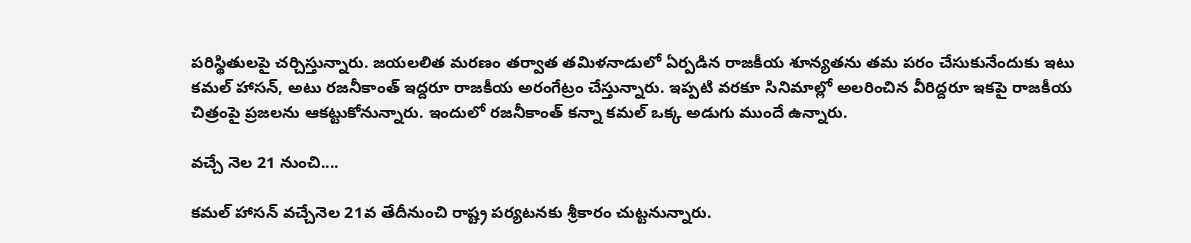పరిస్థితులపై చర్చిస్తున్నారు. జయలలిత మరణం తర్వాత తమిళనాడులో ఏర్పడిన రాజకీయ శూన్యతను తమ పరం చేసుకునేందుకు ఇటు కమల్ హాసన్, అటు రజనీకాంత్ ఇద్దరూ రాజకీయ అరంగేట్రం చేస్తున్నారు. ఇప్పటి వరకూ సినిమాల్లో అలరించిన వీరిద్దరూ ఇకపై రాజకీయ చిత్రంపై ప్రజలను ఆకట్టుకోనున్నారు. ఇందులో రజనీకాంత్ కన్నా కమల్ ఒక్క అడుగు ముందే ఉన్నారు.

వచ్చే నెల 21 నుంచి....

కమల్ హాసన్ వచ్చేనెల 21వ తేదీనుంచి రాష్ట్ర పర్యటనకు శ్రీకారం చుట్టనున్నారు.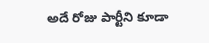అదే రోజు పార్టీని కూడా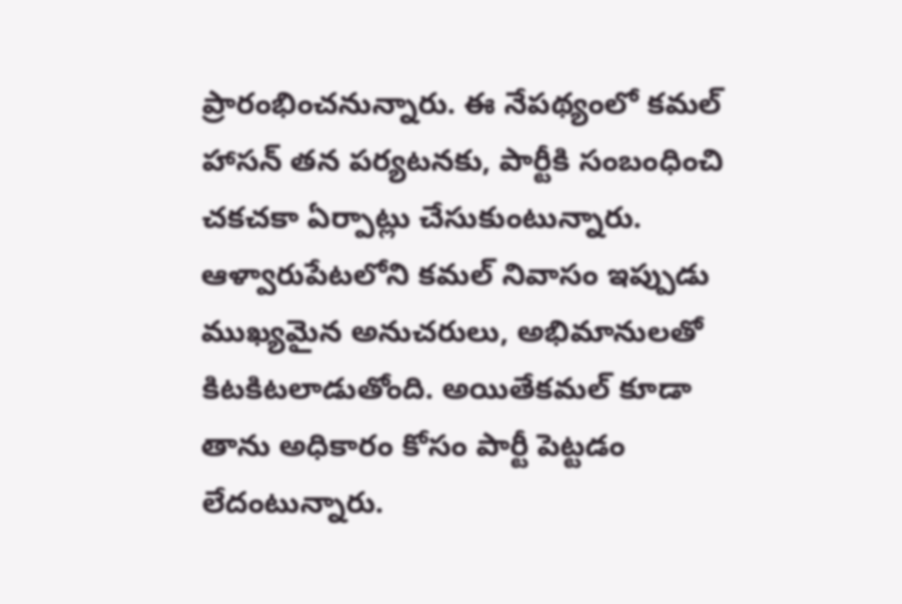ప్రారంభించనున్నారు. ఈ నేపథ్యంలో కమల్ హాసన్ తన పర్యటనకు, పార్టీకి సంబంధించి చకచకా ఏర్పాట్లు చేసుకుంటున్నారు. ఆళ్వారుపేటలోని కమల్ నివాసం ఇప్పుడు ముఖ్యమైన అనుచరులు, అభిమానులతో కిటకిటలాడుతోంది. అయితేకమల్ కూడా తాను అధికారం కోసం పార్టీ పెట్టడం లేదంటున్నారు.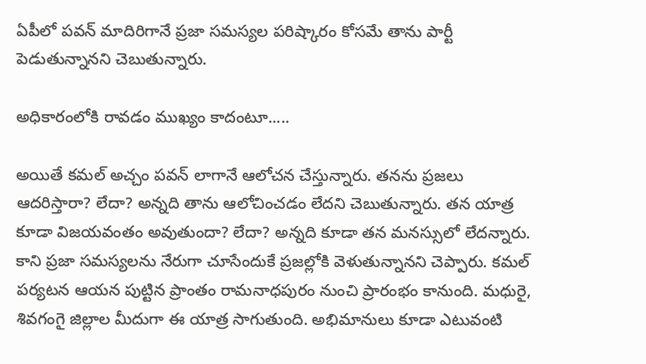ఏపీలో పవన్ మాదిరిగానే ప్రజా సమస్యల పరిష్కారం కోసమే తాను పార్టీ పెడుతున్నానని చెబుతున్నారు.

అధికారంలోకి రావడం ముఖ్యం కాదంటూ.....

అయితే కమల్ అచ్చం పవన్ లాగానే ఆలోచన చేస్తున్నారు. తనను ప్రజలు ఆదరిస్తారా? లేదా? అన్నది తాను ఆలోచించడం లేదని చెబుతున్నారు. తన యాత్ర కూడా విజయవంతం అవుతుందా? లేదా? అన్నది కూడా తన మనస్సులో లేదన్నారు. కాని ప్రజా సమస్యలను నేరుగా చూసేందుకే ప్రజల్లోకి వెళుతున్నానని చెప్పారు. కమల్ పర్యటన ఆయన పుట్టిన ప్రాంతం రామనాధపురం నుంచి ప్రారంభం కానుంది. మధురై, శివగంగై జిల్లాల మీదుగా ఈ యాత్ర సాగుతుంది. అభిమానులు కూడా ఎటువంటి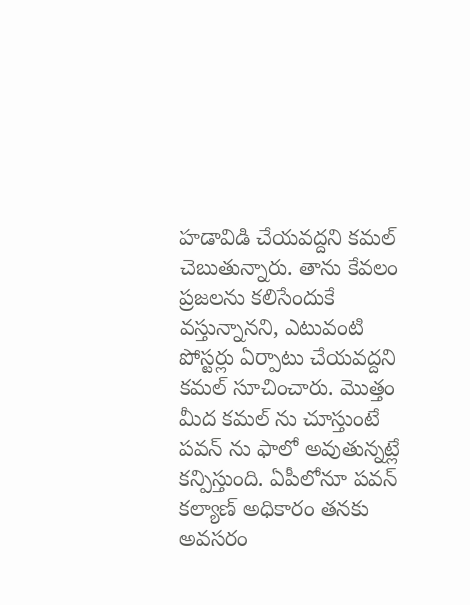హడావిడి చేయవద్దని కమల్ చెబుతున్నారు. తాను కేవలం ప్రజలను కలిసేందుకే వస్తున్నానని, ఎటువంటి పోస్టర్లు ఏర్పాటు చేయవద్దని కమల్ సూచించారు. మొత్తం మీద కమల్ ను చూస్తుంటే పవన్ ను ఫాలో అవుతున్నట్లే కన్పిస్తుంది. ఏపీలోనూ పవన్ కల్యాణ్ అధికారం తనకు అవసరం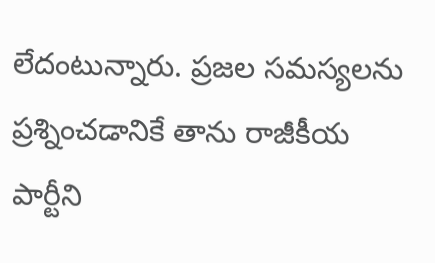లేదంటున్నారు. ప్రజల సమస్యలను ప్రశ్నించడానికే తాను రాజీకీయ పార్టీని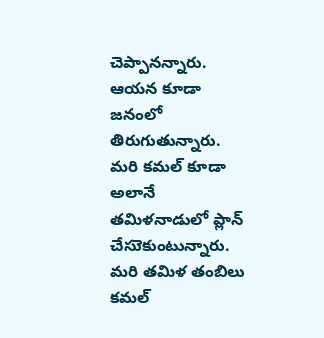చెప్పానన్నారు. ఆయన కూడా జనంలో తిరుగుతున్నారు. మరి కమల్ కూడా అలానే తమిళనాడులో ప్లాన్ చేసుెకుంటున్నారు. మరి తమిళ తంబిలు కమల్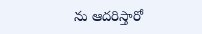ను ఆదరిస్తారో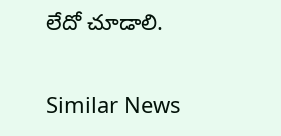లేదో చూడాలి.

Similar News